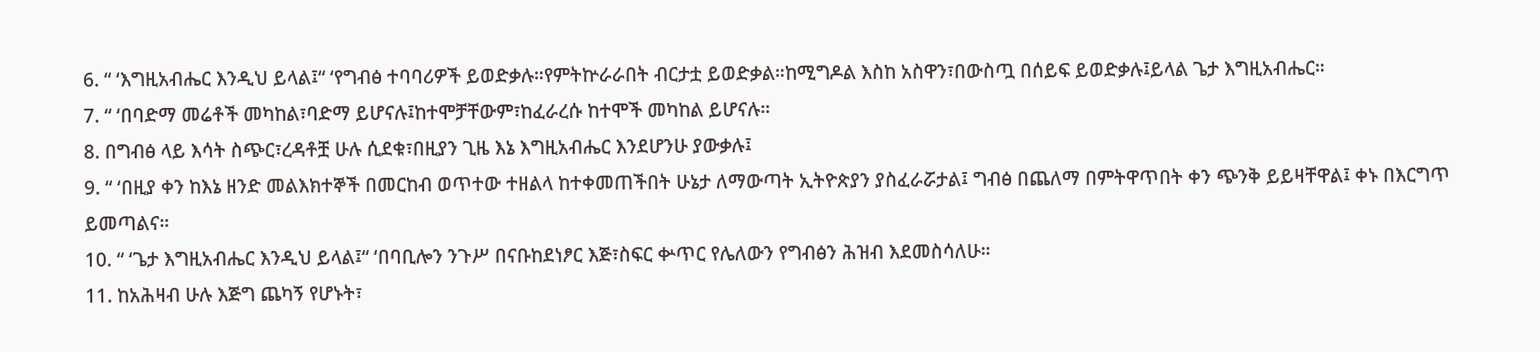6. “ ‘እግዚአብሔር እንዲህ ይላል፤“ ‘የግብፅ ተባባሪዎች ይወድቃሉ።የምትኵራራበት ብርታቷ ይወድቃል።ከሚግዶል እስከ አስዋን፣በውስጧ በሰይፍ ይወድቃሉ፤ይላል ጌታ እግዚአብሔር።
7. “ ‘በባድማ መሬቶች መካከል፣ባድማ ይሆናሉ፤ከተሞቻቸውም፣ከፈራረሱ ከተሞች መካከል ይሆናሉ።
8. በግብፅ ላይ እሳት ስጭር፣ረዳቶቿ ሁሉ ሲደቁ፣በዚያን ጊዜ እኔ እግዚአብሔር እንደሆንሁ ያውቃሉ፤
9. “ ‘በዚያ ቀን ከእኔ ዘንድ መልእክተኞች በመርከብ ወጥተው ተዘልላ ከተቀመጠችበት ሁኔታ ለማውጣት ኢትዮጵያን ያስፈራሯታል፤ ግብፅ በጨለማ በምትዋጥበት ቀን ጭንቅ ይይዛቸዋል፤ ቀኑ በእርግጥ ይመጣልና።
10. “ ‘ጌታ እግዚአብሔር እንዲህ ይላል፤“ ‘በባቢሎን ንጉሥ በናቡከደነፆር እጅ፣ስፍር ቍጥር የሌለውን የግብፅን ሕዝብ እደመስሳለሁ።
11. ከአሕዛብ ሁሉ እጅግ ጨካኝ የሆኑት፣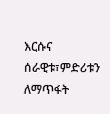እርሱና ሰራዊቱ፣ምድሪቱን ለማጥፋት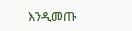እንዲመጡ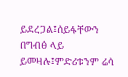ይደረጋል፤ሰይፋቸውን በግብፅ ላይ ይመዛሉ፤ምድሪቱንም ሬሳ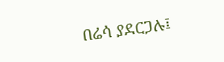በሬሳ ያደርጋሉ፤